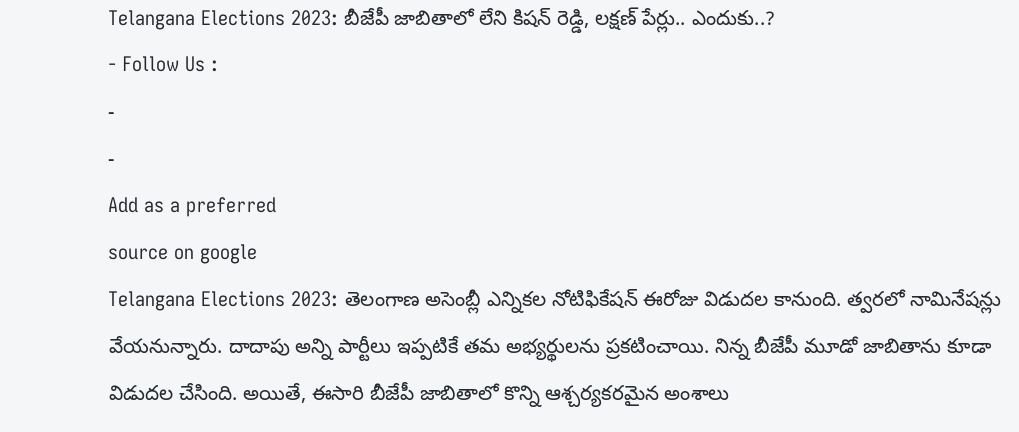Telangana Elections 2023: బీజేపీ జాబితాలో లేని కిషన్ రెడ్డి, లక్షణ్ పేర్లు.. ఎందుకు..?
- Follow Us :
-
-
Add as a preferred
source on google
Telangana Elections 2023: తెలంగాణ అసెంబ్లీ ఎన్నికల నోటిఫికేషన్ ఈరోజు విడుదల కానుంది. త్వరలో నామినేషన్లు వేయనున్నారు. దాదాపు అన్ని పార్టీలు ఇప్పటికే తమ అభ్యర్థులను ప్రకటించాయి. నిన్న బీజేపీ మూడో జాబితాను కూడా విడుదల చేసింది. అయితే, ఈసారి బీజేపీ జాబితాలో కొన్ని ఆశ్చర్యకరమైన అంశాలు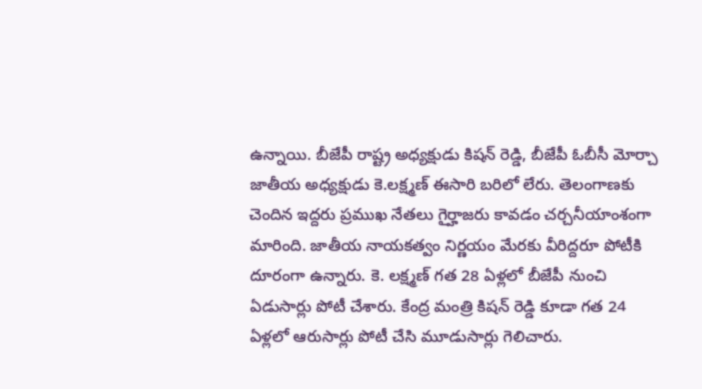ఉన్నాయి. బీజేపీ రాష్ట్ర అధ్యక్షుడు కిషన్ రెడ్డి, బీజేపీ ఓబీసీ మోర్చా జాతీయ అధ్యక్షుడు కె.లక్ష్మణ్ ఈసారి బరిలో లేరు. తెలంగాణకు చెందిన ఇద్దరు ప్రముఖ నేతలు గైర్హాజరు కావడం చర్చనీయాంశంగా మారింది. జాతీయ నాయకత్వం నిర్ణయం మేరకు వీరిద్దరూ పోటీకి దూరంగా ఉన్నారు. కె. లక్ష్మణ్ గత 28 ఏళ్లలో బీజేపీ నుంచి ఏడుసార్లు పోటీ చేశారు. కేంద్ర మంత్రి కిషన్ రెడ్డి కూడా గత 24 ఏళ్లలో ఆరుసార్లు పోటీ చేసి మూడుసార్లు గెలిచారు.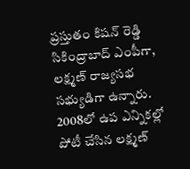ప్రస్తుతం కిషన్ రెడ్డి సికింద్రాబాద్ ఎంపీగా, లక్ష్మణ్ రాజ్యసభ సభ్యుడిగా ఉన్నారు. 2008లో ఉప ఎన్నికల్లో పోటీ చేసిన లక్ష్మణ్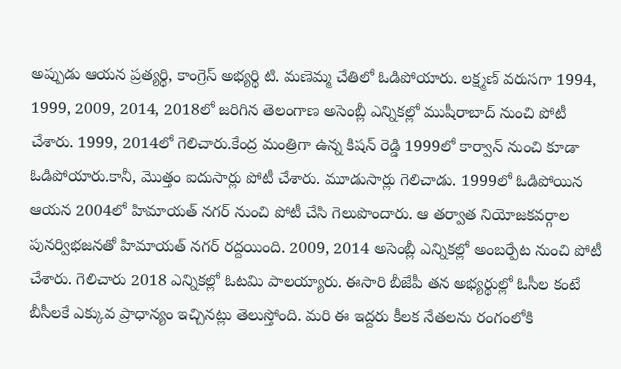అప్పుడు ఆయన ప్రత్యర్థి, కాంగ్రెస్ అభ్యర్థి టి. మణెమ్మ చేతిలో ఓడిపోయారు. లక్ష్మణ్ వరుసగా 1994, 1999, 2009, 2014, 2018లో జరిగిన తెలంగాణ అసెంబ్లీ ఎన్నికల్లో ముషీరాబాద్ నుంచి పోటీ చేశారు. 1999, 2014లో గెలిచారు.కేంద్ర మంత్రిగా ఉన్న కిషన్ రెడ్డి 1999లో కార్వాన్ నుంచి కూడా ఓడిపోయారు.కానీ, మొత్తం ఐదుసార్లు పోటీ చేశారు. మూడుసార్లు గెలిచాడు. 1999లో ఓడిపోయిన ఆయన 2004లో హిమాయత్ నగర్ నుంచి పోటీ చేసి గెలుపొందారు. ఆ తర్వాత నియోజకవర్గాల పునర్విభజనతో హిమాయత్ నగర్ రద్దయింది. 2009, 2014 అసెంబ్లీ ఎన్నికల్లో అంబర్పేట నుంచి పోటీ చేశారు. గెలిచారు 2018 ఎన్నికల్లో ఓటమి పాలయ్యారు. ఈసారి బీజేపీ తన అభ్యర్థుల్లో ఓసీల కంటే బీసీలకే ఎక్కువ ప్రాధాన్యం ఇచ్చినట్లు తెలుస్తోంది. మరి ఈ ఇద్దరు కీలక నేతలను రంగంలోకి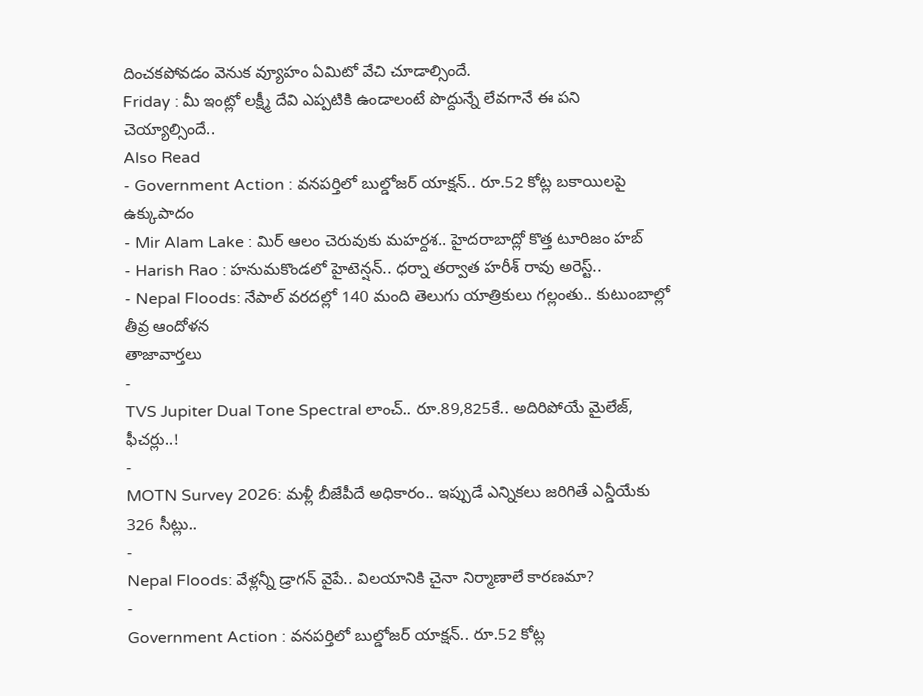దించకపోవడం వెనుక వ్యూహం ఏమిటో వేచి చూడాల్సిందే.
Friday : మీ ఇంట్లో లక్ష్మీ దేవి ఎప్పటికి ఉండాలంటే పొద్దున్నే లేవగానే ఈ పని చెయ్యాల్సిందే..
Also Read
- Government Action : వనపర్తిలో బుల్డోజర్ యాక్షన్.. రూ.52 కోట్ల బకాయిలపై ఉక్కుపాదం
- Mir Alam Lake : మిర్ ఆలం చెరువుకు మహర్దశ.. హైదరాబాద్లో కొత్త టూరిజం హబ్
- Harish Rao : హనుమకొండలో హైటెన్షన్.. ధర్నా తర్వాత హరీశ్ రావు అరెస్ట్..
- Nepal Floods: నేపాల్ వరదల్లో 140 మంది తెలుగు యాత్రికులు గల్లంతు.. కుటుంబాల్లో తీవ్ర ఆందోళన
తాజావార్తలు
-
TVS Jupiter Dual Tone Spectral లాంచ్.. రూ.89,825కే.. అదిరిపోయే మైలేజ్, ఫీచర్లు..!
-
MOTN Survey 2026: మళ్లీ బీజేపీదే అధికారం.. ఇప్పుడే ఎన్నికలు జరిగితే ఎన్డీయేకు 326 సీట్లు..
-
Nepal Floods: వేళ్లన్నీ డ్రాగన్ వైపే.. విలయానికి చైనా నిర్మాణాలే కారణమా?
-
Government Action : వనపర్తిలో బుల్డోజర్ యాక్షన్.. రూ.52 కోట్ల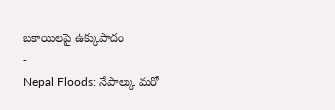బకాయిలపై ఉక్కుపాదం
-
Nepal Floods: నేపాల్కు మరో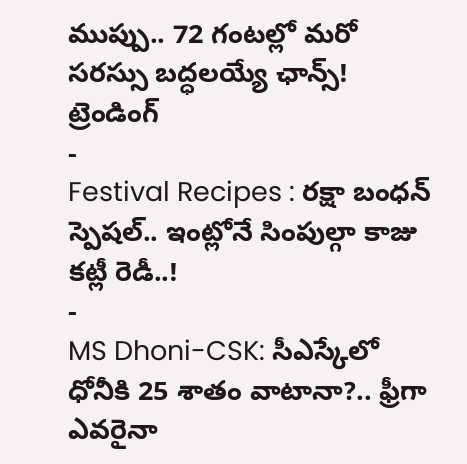ముప్పు.. 72 గంటల్లో మరో సరస్సు బద్ధలయ్యే ఛాన్స్!
ట్రెండింగ్
-
Festival Recipes : రక్షా బంధన్ స్పెషల్.. ఇంట్లోనే సింపుల్గా కాజు కట్లీ రెడీ..!
-
MS Dhoni-CSK: సీఎస్కేలో ధోనీకి 25 శాతం వాటానా?.. ఫ్రీగా ఎవరైనా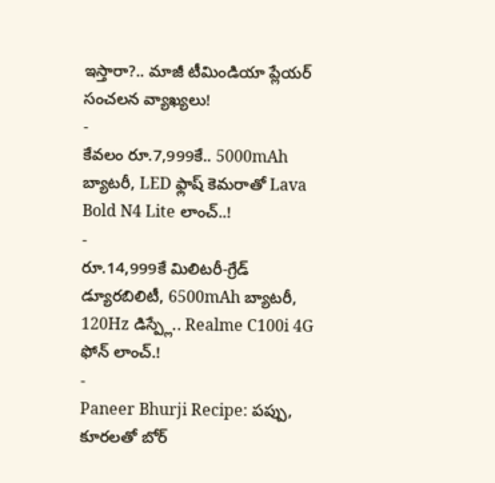ఇస్తారా?.. మాజీ టీమిండియా ప్లేయర్ సంచలన వ్యాఖ్యలు!
-
కేవలం రూ.7,999కే.. 5000mAh బ్యాటరీ, LED ఫ్లాష్ కెమరాతో Lava Bold N4 Lite లాంచ్..!
-
రూ.14,999కే మిలిటరీ-గ్రేడ్ డ్యూరబిలిటీ, 6500mAh బ్యాటరీ, 120Hz డిస్ప్లే.. Realme C100i 4G ఫోన్ లాంచ్.!
-
Paneer Bhurji Recipe: పప్పు, కూరలతో బోర్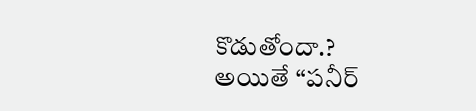కొడుతోందా.? అయితే “పనీర్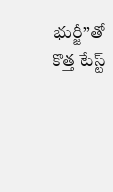భుర్జీ”తో కొత్త టేస్ట్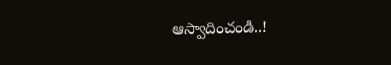ఆస్వాదించండి..!